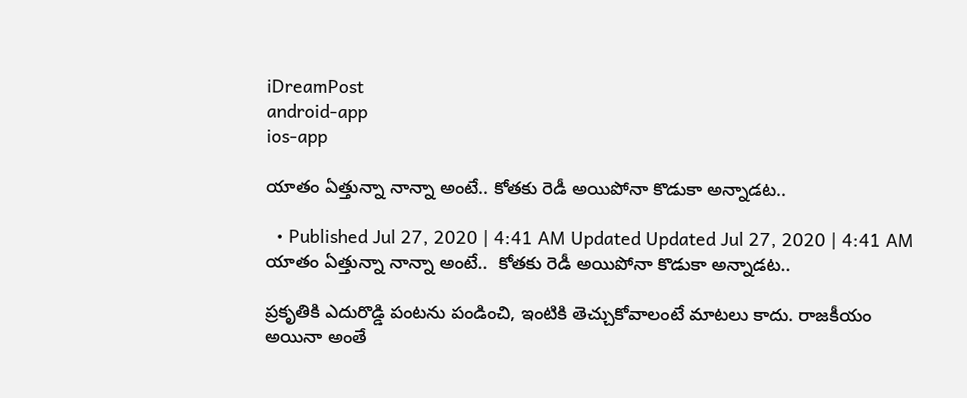iDreamPost
android-app
ios-app

యాతం ఏత్తున్నా నాన్నా అంటే.. కోతకు రెడీ అయిపోనా కొడుకా అన్నాడట..

  • Published Jul 27, 2020 | 4:41 AM Updated Updated Jul 27, 2020 | 4:41 AM
యాతం ఏత్తున్నా నాన్నా అంటే..  కోతకు రెడీ అయిపోనా కొడుకా అన్నాడట..

ప్రకృతికి ఎదురొడ్డి పంటను పండించి, ఇంటికి తెచ్చుకోవాలంటే మాటలు కాదు. రాజకీయం అయినా అంతే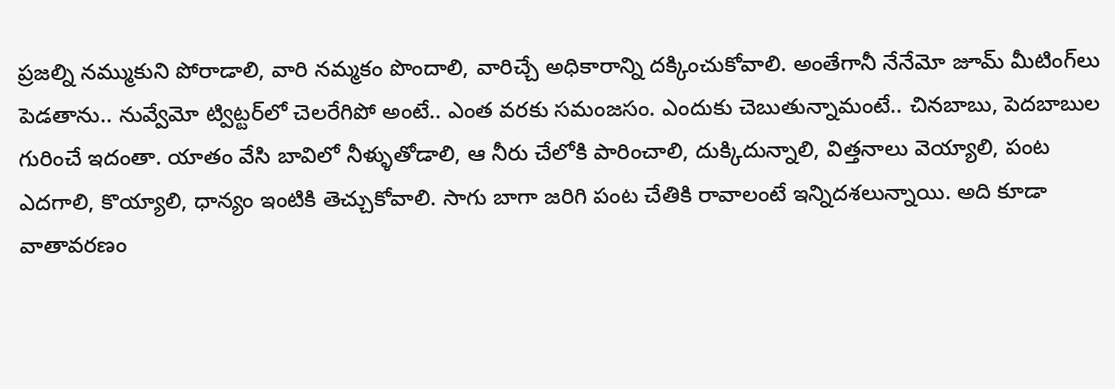ప్రజల్ని నమ్ముకుని పోరాడాలి, వారి నమ్మకం పొందాలి, వారిచ్చే అధికారాన్ని దక్కించుకోవాలి. అంతేగానీ నేనేమో జూమ్‌ మీటింగ్‌లు పెడతాను.. నువ్వేమో ట్విట్టర్‌లో చెలరేగిపో అంటే.. ఎంత వరకు సమంజసం. ఎందుకు చెబుతున్నామంటే.. చినబాబు, పెదబాబుల గురించే ఇదంతా. యాతం వేసి బావిలో నీళ్ళుతోడాలి, ఆ నీరు చేలోకి పారించాలి, దుక్కిదున్నాలి, విత్తనాలు వెయ్యాలి, పంట ఎదగాలి, కొయ్యాలి, ధాన్యం ఇంటికి తెచ్చుకోవాలి. సాగు బాగా జరిగి పంట చేతికి రావాలంటే ఇన్నిదశలున్నాయి. అది కూడా వాతావరణం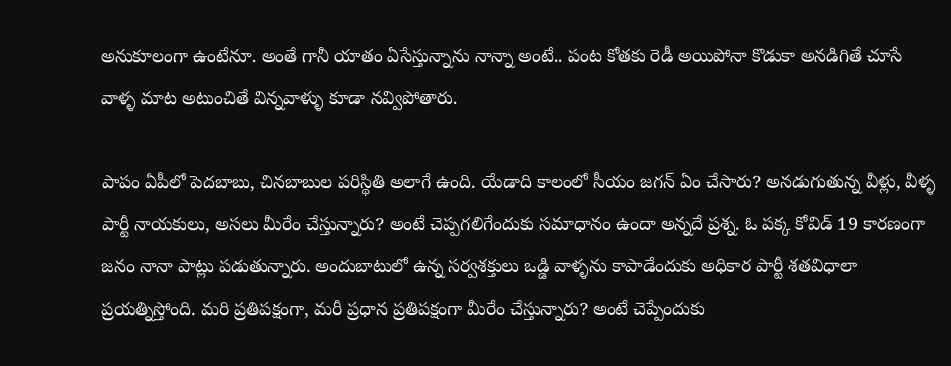అనుకూలంగా ఉంటేనూ. అంతే గానీ యాతం ఏసేస్తున్నాను నాన్నా అంటే.. పంట కోతకు రెడీ అయిపోనా కొడుకా అనడిగితే చూసే వాళ్ళ మాట అటుంచితే విన్నవాళ్ళు కూడా నవ్విపోతారు.

పాపం ఏపీలో పెదబాబు, చినబాబుల పరిస్థితి అలాగే ఉంది. యేడాది కాలంలో సీయం జగన్‌ ఏం చేసారు? అనడుగుతున్న వీళ్లు, వీళ్ళ పార్టీ నాయకులు, అసలు మీరేం చేస్తున్నారు? అంటే చెప్పగలిగేందుకు సమాధానం ఉందా అన్నదే ప్రశ్న. ఓ పక్క కోవిడ్‌ 19 కారణంగా జనం నానా పాట్లు పడుతున్నారు. అందుబాటులో ఉన్న సర్వశక్తులు ఒడ్డి వాళ్ళను కాపాడేందుకు అధికార పార్టీ శతవిధాలా ప్రయత్నిస్తోంది. మరి ప్రతిపక్షంగా, మరీ ప్రధాన ప్రతిపక్షంగా మీరేం చేస్తున్నారు? అంటే చెప్పేందుకు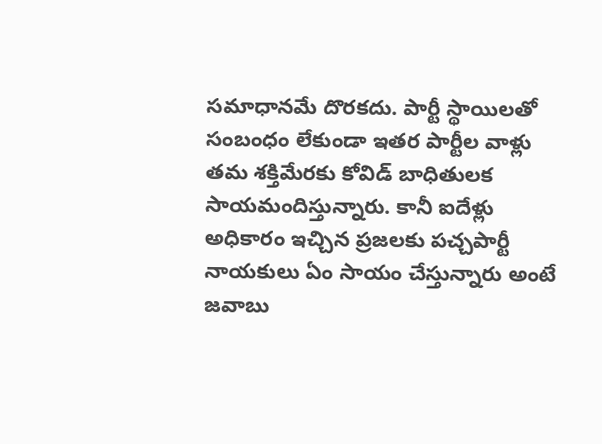సమాధానమే దొరకదు. పార్టీ స్థాయిలతో సంబంధం లేకుండా ఇతర పార్టీల వాళ్లు తమ శక్తిమేరకు కోవిడ్‌ బాధితులక సాయమందిస్తున్నారు. కానీ ఐదేళ్లు అధికారం ఇచ్చిన ప్రజలకు పచ్చపార్టీ నాయకులు ఏం సాయం చేస్తున్నారు అంటే జవాబు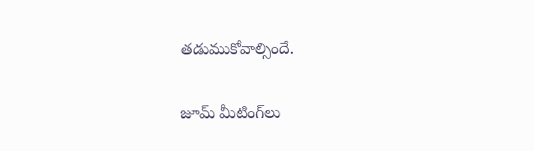తడుముకోవాల్సిందే.

జూమ్‌ మీటింగ్‌లు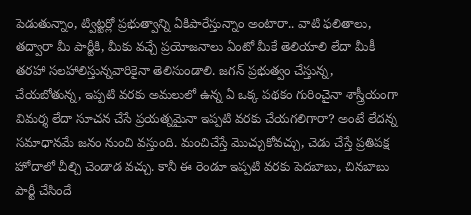పెడుతున్నాం, ట్విట్టర్లో ప్రభుత్వాన్ని ఏకిపారేస్తున్నాం అంటారా.. వాటి ఫలితాలు, తద్వారా మీ పార్టీకి, మీకు వచ్చే ప్రయోజనాలు ఏంటో మీకే తెలియాలి లేదా మీకీ తరహా సలహాలిస్తున్నవారికైనా తెలిసుండాలి. జగన్‌ ప్రభుత్వం చేస్తున్న, చేయబోతున్న, ఇప్పటి వరకు అమలులో ఉన్న ఏ ఒక్క పథకం గురించైనా శాస్త్రీయంగా విమర్శ లేదా సూచన చేసే ప్రయత్నమైనా ఇప్పటి వరకు చేయగలిగారా? అంటే లేదన్న సమాధానమే జనం నుంచి వస్తుంది. మంచిచేస్తే మొచ్చుకోవచ్చు, చెడు చేస్తే ప్రతిపక్ష హోదాలో చీల్చి చెండాడ వచ్చు. కానీ ఈ రెండూ ఇప్పటి వరకు పెదబాబు, చినబాబు పార్టీ చేసిందే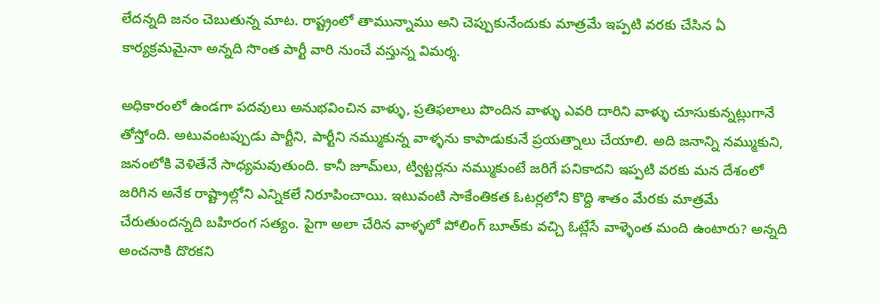లేదన్నది జనం చెబుతున్న మాట. రాష్ట్రంలో తామున్నాము అని చెప్పుకునేందుకు మాత్రమే ఇప్పటి వరకు చేసిన ఏ కార్యక్రమమైనా అన్నది సొంత పార్టీ వారి నుంచే వస్తున్న విమర్శ.

అధికారంలో ఉండగా పదవులు అనుభవించిన వాళ్ళు, ప్రతిఫలాలు పొందిన వాళ్ళు ఎవరి దారిని వాళ్ళు చూసుకున్నట్లుగానే తోస్తోంది. అటువంటప్పుడు పార్టీని, పార్టీని నమ్ముకున్న వాళ్ళను కాపాడుకునే ప్రయత్నాలు చేయాలి. అది జనాన్ని నమ్ముకుని, జనంలోకి వెళితేనే సాధ్యమవుతుంది. కానీ జూమ్‌లు, ట్విట్టర్లను నమ్ముకుంటే జరిగే పనికాదని ఇప్పటి వరకు మన దేశంలో జరిగిన అనేక రాష్ట్రాల్లోని ఎన్నికలే నిరూపించాయి. ఇటువంటి సాకేంతికత ఓటర్లలోని కొద్ది శాతం మేరకు మాత్రమే చేరుతుందన్నది బహిరంగ సత్యం. పైగా అలా చేరిన వాళ్ళలో పోలింగ్‌ బూత్‌కు వచ్చి ఓట్లేసే వాళ్ళెంత మంది ఉంటారు? అన్నది అంచనాకి దొరకని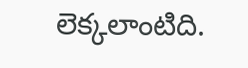లెక్కలాంటిది.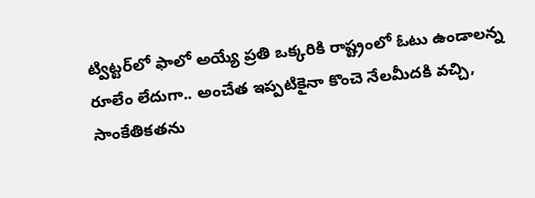ట్విట్టర్‌లో ఫాలో అయ్యే ప్రతి ఒక్కరికి రాష్ట్రంలో ఓటు ఉండాలన్న రూలేం లేదుగా.. అంచేత ఇప్పటికైనా కొంచె నేలమీదకి వచ్చి, సాంకేతికతను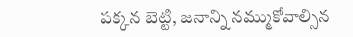పక్కన బెట్టి, జనాన్ని నమ్ముకోవాల్సిన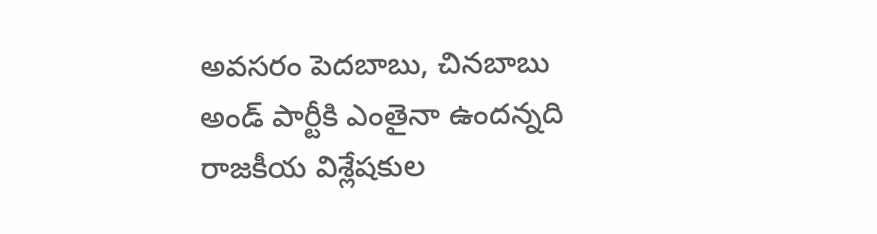అవసరం పెదబాబు, చినబాబు అండ్‌ పార్టీకి ఎంతైనా ఉందన్నది రాజకీయ విశ్లేషకుల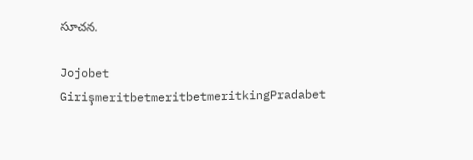సూచన.

Jojobet GirişmeritbetmeritbetmeritkingPradabet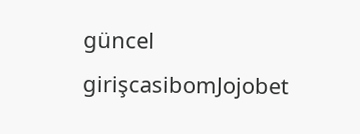güncel girişcasibomJojobet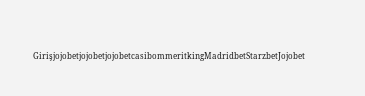GirişjojobetjojobetjojobetcasibommeritkingMadridbetStarzbetJojobet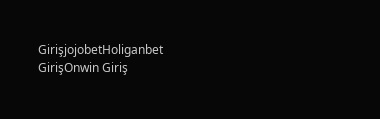GirişjojobetHoliganbet GirişOnwin Giriş